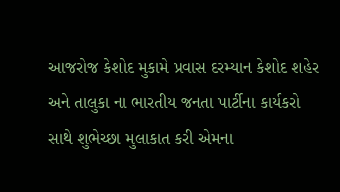આજરોજ કેશોદ મુકામે પ્રવાસ દરમ્યાન કેશોદ શહેર અને તાલુકા ના ભારતીય જનતા પાર્ટીના કાર્યકરો સાથે શુભેચ્છા મુલાકાત કરી એમના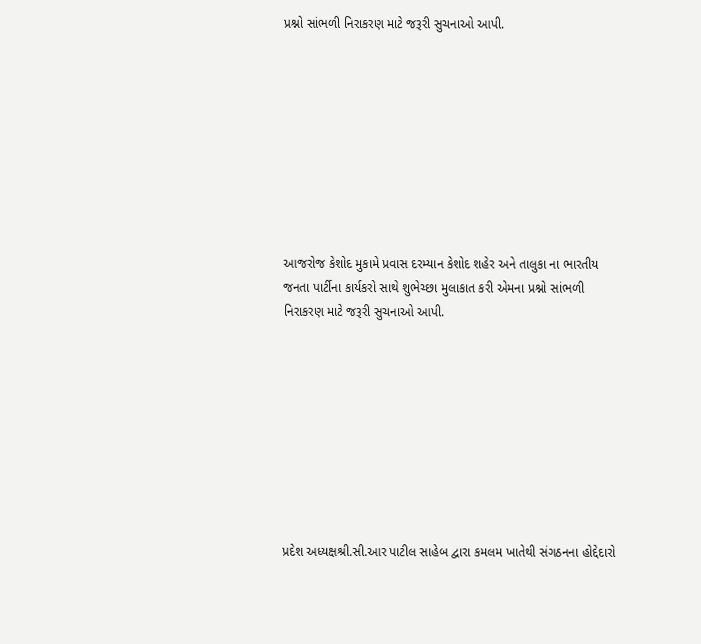પ્રશ્નો સાંભળી નિરાકરણ માટે જરૂરી સુચનાઓ આપી.









આજરોજ કેશોદ મુકામે પ્રવાસ દરમ્યાન કેશોદ શહેર અને તાલુકા ના ભારતીય જનતા પાર્ટીના કાર્યકરો સાથે શુભેચ્છા મુલાકાત કરી એમના પ્રશ્નો સાંભળી નિરાકરણ માટે જરૂરી સુચનાઓ આપી.









પ્રદેશ અધ્યક્ષશ્રી.સી.આર પાટીલ સાહેબ દ્વારા કમલમ ખાતેથી સંગઠનના હોદ્દેદારો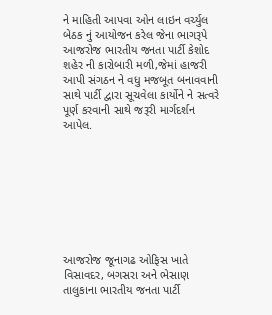ને માહિતી આપવા ઓન લાઇન વર્ચ્યુલ બેઠક નું આયોજન કરેલ જેના ભાગરૂપે આજરોજ ભારતીય જનતા પાર્ટી કેશોદ શહેર ની કારોબારી મળી,જેમાં હાજરી આપી સંગઠન ને વધુ મજબૂત બનાવવાની સાથે પાર્ટી દ્વારા સૂચવેલા કાર્યોને ને સત્વરે પૂર્ણ કરવાની સાથે જરૂરી માર્ગદર્શન આપેલ.








આજરોજ જૂનાગઢ ઓફિસ ખાતે વિસાવદર, બગસરા અને ભેસાણ તાલુકાના ભારતીય જનતા પાર્ટી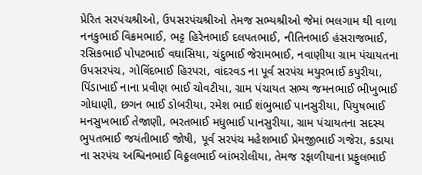પ્રેરિત સરપંચશ્રીઓ, ઉપસરપંચશ્રીઓ તેમજ સભ્યશ્રીઓ જેમાં ભલગામ થી વાળા નનકુભાઈ વિક્રમભાઈ, ભટ્ટ હિરેનભાઈ દલપતભાઈ, નીતિનભાઈ હંસરાજભાઈ, રસિકભાઈ પોપટભાઈ વઘાસિયા, ચંદુભાઈ જેરામભાઈ, નવાણીયા ગ્રામ પંચાયતના ઉપસરપંચ, ગોવિંદભાઈ હિરપરા, વાંદરવડ ના પૂર્વ સરપંચ મયુરભાઈ કપુરીયા, પિંડાખાઈ નાના પ્રવીણ ભાઈ ચોવટીયા, ગ્રામ પંચાયત સભ્ય જમનભાઈ ભીખુભાઈ ગોધાણી, છગન ભાઈ ડોબરીયા, રમેશ ભાઈ શંભુભાઈ પાનસુરીયા, પિયુષભાઈ મનસુખભાઈ તેજાણી, ભરતભાઈ મધુભાઈ પાનસુરીયા, ગ્રામ પંચાયતના સદસ્ય ભુપતભાઈ જયંતીભાઈ જોષી, પૂર્વ સરપંચ મહેશભાઈ પ્રેમજીભાઈ ગજેરા, કડાયા ના સરપંચ અશ્વિનભાઈ વિઠ્ઠલભાઈ બાંભરોલીયા, તેમજ રફાળીયાના પ્રફુલભાઈ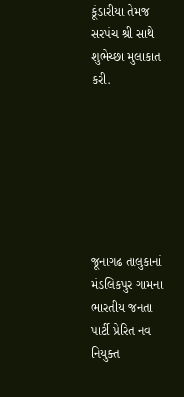કૂંડારીયા તેમજ સરપંચ શ્રી સાથે શુભેચ્છા મુલાકાત કરી.







જૂનાગઢ તાલુકાનાં મંડલિકપુર ગામના ભારતીય જનતા પાર્ટી પ્રેરિત નવ નિયુક્ત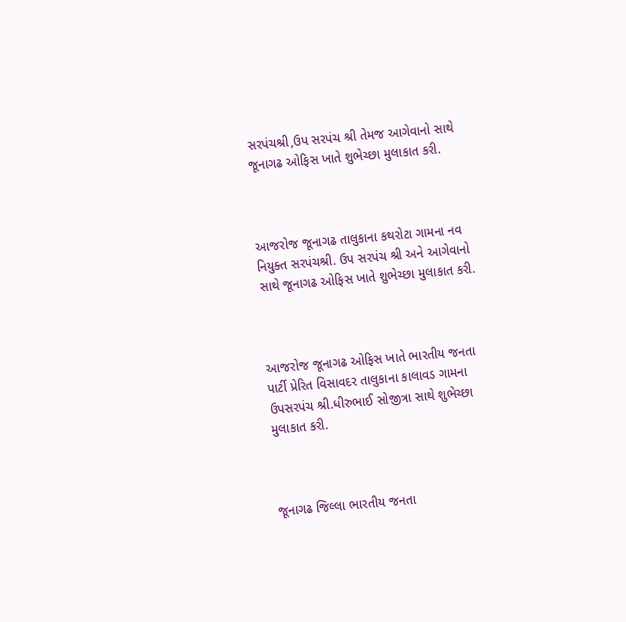સરપંચશ્રી,ઉપ સરપંચ શ્રી તેમજ આગેવાનો સાથે જૂનાગઢ ઓફિસ ખાતે શુભેચ્છા મુલાકાત કરી.



આજરોજ જૂનાગઢ તાલુકાના કથરોટા ગામના નવ નિયુક્ત સરપંચશ્રી. ઉપ સરપંચ શ્રી અને આગેવાનો સાથે જૂનાગઢ ઓફિસ ખાતે શુભેચ્છા મુલાકાત કરી.



આજરોજ જૂનાગઢ ઓફિસ ખાતે ભારતીય જનતા પાર્ટી પ્રેરિત વિસાવદર તાલુકાના કાલાવડ ગામના ઉપસરપંચ શ્રી.ધીરુભાઈ સોજીત્રા સાથે શુભેચ્છા મુલાકાત કરી.



જૂનાગઢ જિલ્લા ભારતીય જનતા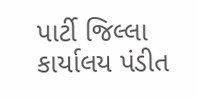પાર્ટી જિલ્લા કાર્યાલય પંડીત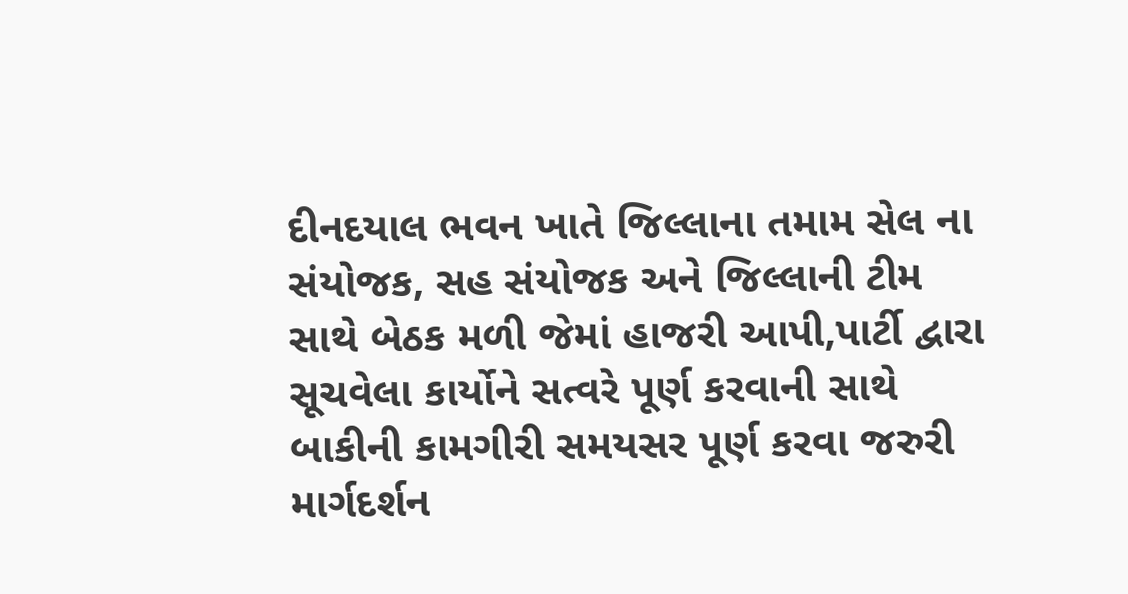દીનદયાલ ભવન ખાતે જિલ્લાના તમામ સેલ ના સંયોજક, સહ સંયોજક અને જિલ્લાની ટીમ સાથે બેઠક મળી જેમાં હાજરી આપી,પાર્ટી દ્વારા સૂચવેલા કાર્યોને સત્વરે પૂર્ણ કરવાની સાથે બાકીની કામગીરી સમયસર પૂર્ણ કરવા જરુરી માર્ગદર્શન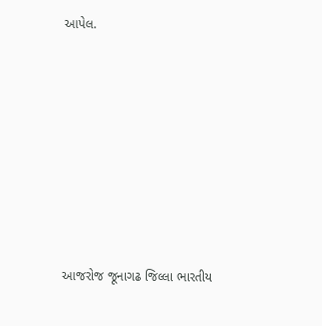આપેલ.













આજરોજ જૂનાગઢ જિલ્લા ભારતીય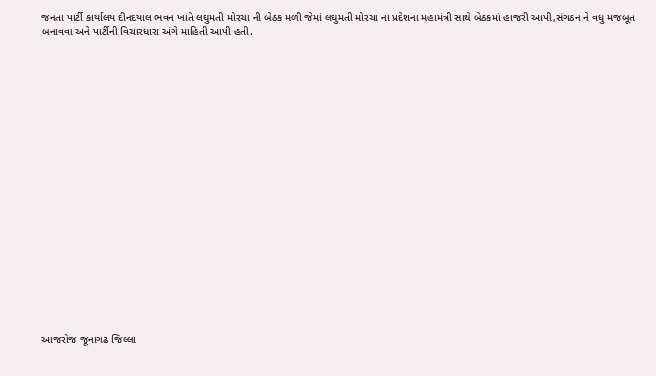જનતા પાર્ટી કાર્યાલય દીનદયાલ ભવન ખાતે લઘુમતી મોરચા ની બેઠક મળી જેમાં લઘુમતી મોરચા ના પ્રદેશના મહામંત્રી સાથે બેઠકમાં હાજરી આપી,સંગઠન ને વધુ મજબૂત બનાવવા અને પાર્ટીની વિચારધારા અંગે માહિતી આપી હતી.





















આજરોજ જૂનાગઢ જિલ્લા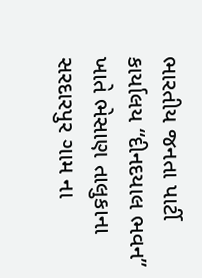ભારતીય જનતા પાર્ટી કાર્યાલય “દીનદયાલ ભવન” ખાતે ભેસાણ તાલુકાના સરદારપુર ગામ ના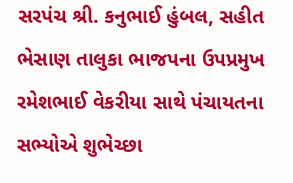સરપંચ શ્રી. કનુભાઈ હુંબલ, સહીત ભેસાણ તાલુકા ભાજપના ઉપપ્રમુખ રમેશભાઈ વેકરીયા સાથે પંચાયતના સભ્યોએ શુભેચ્છા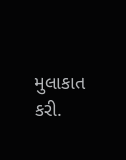મુલાકાત કરી.